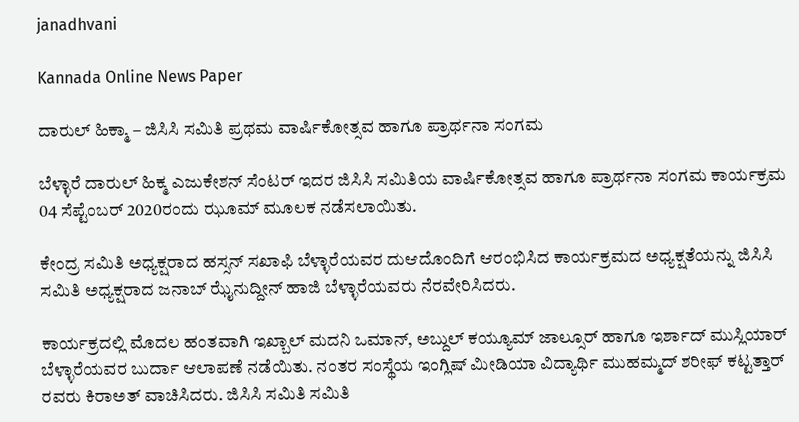janadhvani

Kannada Online News Paper

ದಾರುಲ್ ಹಿಕ್ಮಾ – ಜಿಸಿಸಿ ಸಮಿತಿ ಪ್ರಥಮ ವಾರ್ಷಿಕೋತ್ಸವ ಹಾಗೂ ಪ್ರಾರ್ಥನಾ ಸಂಗಮ

ಬೆಳ್ಳಾರೆ ದಾರುಲ್ ಹಿಕ್ಮ ಎಜುಕೇಶನ್ ಸೆಂಟರ್ ಇದರ ಜಿಸಿಸಿ ಸಮಿತಿಯ ವಾರ್ಷಿಕೋತ್ಸವ ಹಾಗೂ ಪ್ರಾರ್ಥನಾ ಸಂಗಮ ಕಾರ್ಯಕ್ರಮ 04 ಸೆಪ್ಟೆಂಬರ್ 2020ರಂದು ಝೂಮ್ ಮೂಲಕ ನಡೆಸಲಾಯಿತು.

ಕೇಂದ್ರ ಸಮಿತಿ ಅಧ್ಯಕ್ಷರಾದ ಹಸ್ಸನ್ ಸಖಾಫಿ ಬೆಳ್ಳಾರೆಯವರ ದುಆದೊಂದಿಗೆ ಆರಂಭಿಸಿದ ಕಾರ್ಯಕ್ರಮದ ಅಧ್ಯಕ್ಷತೆಯನ್ನು ಜಿಸಿಸಿ ಸಮಿತಿ ಅಧ್ಯಕ್ಷರಾದ ಜನಾಬ್ ಝೈನುದ್ದೀನ್ ಹಾಜಿ ಬೆಳ್ಳಾರೆಯವರು ನೆರವೇರಿಸಿದರು.

ಕಾರ್ಯಕ್ರದಲ್ಲಿ ಮೊದಲ ಹಂತವಾಗಿ ಇಖ್ಬಾಲ್ ಮದನಿ ಒಮಾನ್, ಅಬ್ದುಲ್ ಕಯ್ಯೂಮ್ ಜಾಲ್ಸೂರ್ ಹಾಗೂ ಇರ್ಶಾದ್ ಮುಸ್ಲಿಯಾರ್ ಬೆಳ್ಳಾರೆಯವರ ಬುರ್ದಾ ಆಲಾಪಣೆ ನಡೆಯಿತು. ನಂತರ ಸಂಸ್ಥೆಯ ಇಂಗ್ಲಿಷ್ ಮೀಡಿಯಾ ವಿದ್ಯಾರ್ಥಿ ಮುಹಮ್ಮದ್ ಶರೀಫ್ ಕಟ್ಟತ್ತಾರ್ ರವರು ಕಿರಾಅತ್ ವಾಚಿಸಿದರು. ಜಿಸಿಸಿ ಸಮಿತಿ ಸಮಿತಿ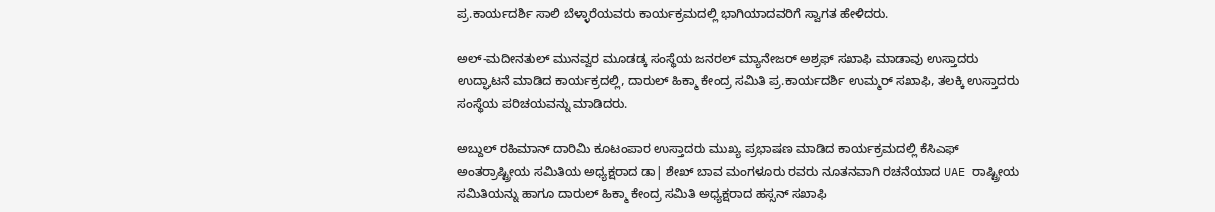ಪ್ರ.ಕಾರ್ಯದರ್ಶಿ ಸಾಲಿ ಬೆಳ್ಳಾರೆಯವರು ಕಾರ್ಯಕ್ರಮದಲ್ಲಿ ಭಾಗಿಯಾದವರಿಗೆ ಸ್ವಾಗತ ಹೇಳಿದರು.

ಅಲ್-ಮದೀನತುಲ್ ಮುನವ್ವರ ಮೂಡಡ್ಕ ಸಂಸ್ಥೆಯ ಜನರಲ್ ಮ್ಯಾನೇಜರ್ ಅಶ್ರಫ್ ಸಖಾಫಿ ಮಾಡಾವು ಉಸ್ತಾದರು ಉದ್ಘಾಟನೆ ಮಾಡಿದ ಕಾರ್ಯಕ್ರದಲ್ಲಿ, ದಾರುಲ್ ಹಿಕ್ಮಾ ಕೇಂದ್ರ ಸಮಿತಿ ಪ್ರ.ಕಾರ್ಯದರ್ಶಿ ಉಮ್ಮರ್ ಸಖಾಫಿ, ತಲಕ್ಕಿ ಉಸ್ತಾದರು ಸಂಸ್ಥೆಯ ಪರಿಚಯವನ್ನು ಮಾಡಿದರು.

ಅಬ್ದುಲ್ ರಹಿಮಾನ್ ದಾರಿಮಿ ಕೂಟಂಪಾರ ಉಸ್ತಾದರು ಮುಖ್ಯ ಪ್ರಭಾಷಣ ಮಾಡಿದ ಕಾರ್ಯಕ್ರಮದಲ್ಲಿ ಕೆಸಿಎಫ್ ಅಂತರ್ರಾಷ್ಟ್ರೀಯ ಸಮಿತಿಯ ಅಧ್ಯಕ್ಷರಾದ ಡಾ| ಶೇಖ್ ಬಾವ ಮಂಗಳೂರು ರವರು ನೂತನವಾಗಿ ರಚನೆಯಾದ UAE ರಾಷ್ಟ್ರೀಯ ಸಮಿತಿಯನ್ನು ಹಾಗೂ ದಾರುಲ್ ಹಿಕ್ಮಾ ಕೇಂದ್ರ ಸಮಿತಿ ಅಧ್ಯಕ್ಷರಾದ ಹಸ್ಸನ್ ಸಖಾಫಿ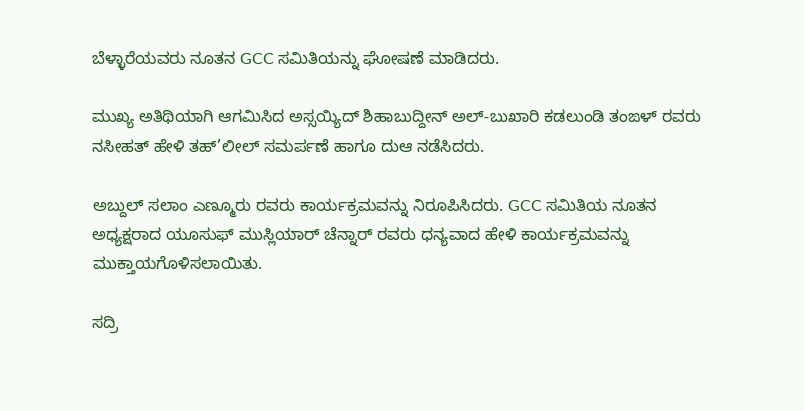ಬೆಳ್ಳಾರೆಯವರು ನೂತನ GCC ಸಮಿತಿಯನ್ನು ಘೋಷಣೆ ಮಾಡಿದರು.

ಮುಖ್ಯ ಅತಿಥಿಯಾಗಿ ಆಗಮಿಸಿದ ಅಸ್ಸಯ್ಯಿದ್ ಶಿಹಾಬುದ್ದೀನ್ ಅಲ್-ಬುಖಾರಿ ಕಡಲುಂಡಿ ತಂಙಳ್ ರವರು ನಸೀಹತ್ ಹೇಳಿ ತಹ್’ಲೀಲ್ ಸಮರ್ಪಣೆ ಹಾಗೂ ದುಆ ನಡೆಸಿದರು.

ಅಬ್ದುಲ್ ಸಲಾಂ ಎಣ್ಮೂರು ರವರು ಕಾರ್ಯಕ್ರಮವನ್ನು ನಿರೂಪಿಸಿದರು. GCC ಸಮಿತಿಯ ನೂತನ ಅಧ್ಯಕ್ಷರಾದ ಯೂಸುಫ್ ಮುಸ್ಲಿಯಾರ್ ಚೆನ್ನಾರ್ ರವರು ಧನ್ಯವಾದ ಹೇಳಿ ಕಾರ್ಯಕ್ರಮವನ್ನು ಮುಕ್ತಾಯಗೊಳಿಸಲಾಯಿತು.

ಸದ್ರಿ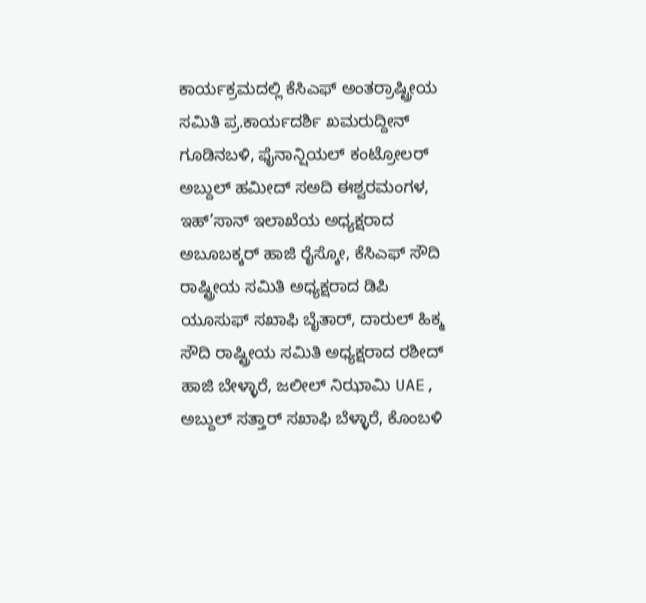ಕಾರ್ಯಕ್ರಮದಲ್ಲಿ ಕೆಸಿಎಫ್ ಅಂತರ್ರಾಷ್ಟ್ರೀಯ ಸಮಿತಿ ಪ್ರ.ಕಾರ್ಯದರ್ಶಿ ಖಮರುದ್ದೀನ್ ಗೂಡಿನಬಳಿ, ಫೈನಾನ್ಷಿಯಲ್‌ ಕಂಟ್ರೋಲರ್ ಅಬ್ದುಲ್ ಹಮೀದ್ ಸಅದಿ ಈಶ್ವರಮಂಗಳ, ಇಹ್’ಸಾನ್ ಇಲಾಖೆಯ ಅಧ್ಯಕ್ಷರಾದ ಅಬೂಬಕ್ಕರ್ ಹಾಜಿ ರೈಸ್ಕೋ, ಕೆಸಿಎಫ್ ಸೌದಿ ರಾಷ್ಟ್ರೀಯ ಸಮಿತಿ ಅಧ್ಯಕ್ಷರಾದ ಡಿಪಿ ಯೂಸುಫ್ ಸಖಾಫಿ ಬೈತಾರ್, ದಾರುಲ್‌ ಹಿಕ್ಮ ಸೌದಿ ರಾಷ್ಟ್ರೀಯ ಸಮಿತಿ ಅಧ್ಯಕ್ಷರಾದ ರಶೀದ್ ಹಾಜಿ ಬೇಳ್ಳಾರೆ, ಜಲೀಲ್ ನಿಝಾಮಿ UAE, ಅಬ್ದುಲ್ ಸತ್ತಾರ್ ಸಖಾಫಿ ಬೆಳ್ಳಾರೆ, ಕೊಂಬಳಿ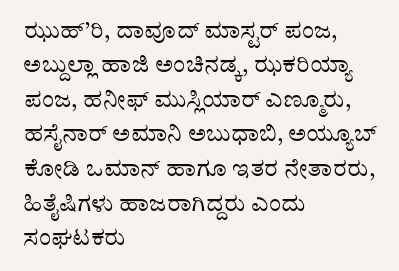ಝುಹ್’ರಿ, ದಾವೂದ್ ಮಾಸ್ಟರ್ ಪಂಜ, ಅಬ್ದುಲ್ಲಾ ಹಾಜಿ ಅಂಚಿನಡ್ಕ, ಝಕರಿಯ್ಯಾ ಪಂಜ, ಹನೀಫ್ ಮುಸ್ಲಿಯಾರ್ ಎಣ್ಮೂರು, ಹಸೈನಾರ್ ಅಮಾನಿ ಅಬುಧಾಬಿ, ಅಯ್ಯೂಬ್ ಕೋಡಿ ಒಮಾನ್ ಹಾಗೂ ಇತರ ನೇತಾರರು, ಹಿತೈಷಿಗಳು ಹಾಜರಾಗಿದ್ದರು ಎಂದು ಸಂಘಟಕರು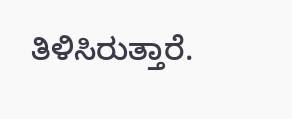ತಿಳಿಸಿರುತ್ತಾರೆ.